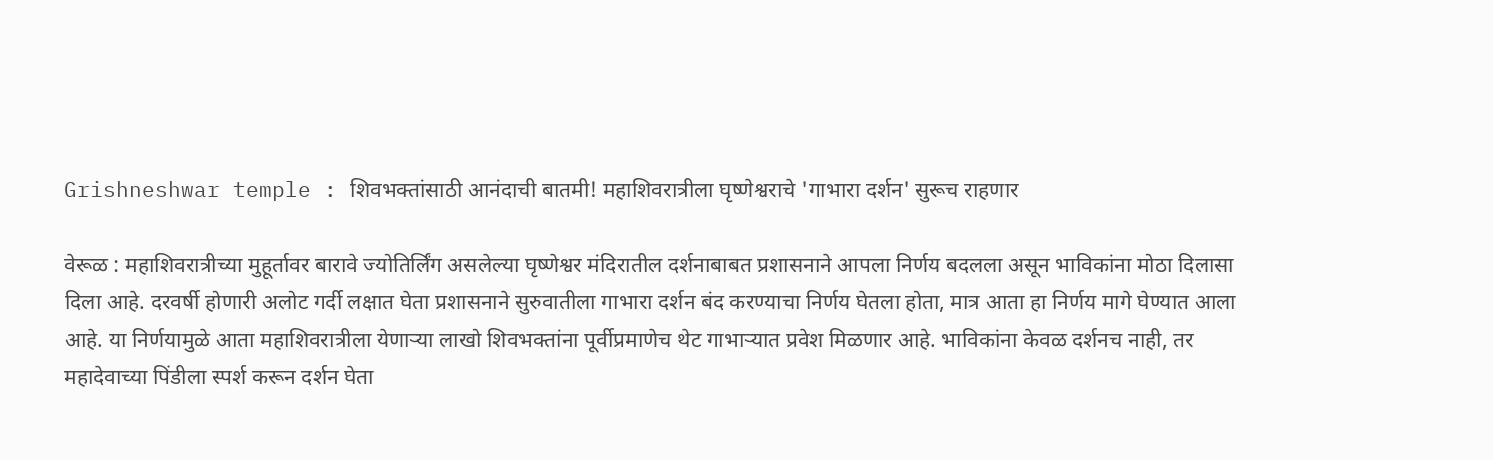Grishneshwar temple : शिवभक्तांसाठी आनंदाची बातमी! महाशिवरात्रीला घृष्णेश्वराचे 'गाभारा दर्शन' सुरूच राहणार

वेरूळ : महाशिवरात्रीच्या मुहूर्तावर बारावे ज्योतिर्लिंग असलेल्या घृष्णेश्वर मंदिरातील दर्शनाबाबत प्रशासनाने आपला निर्णय बदलला असून भाविकांना मोठा दिलासा दिला आहे. दरवर्षी होणारी अलोट गर्दी लक्षात घेता प्रशासनाने सुरुवातीला गाभारा दर्शन बंद करण्याचा निर्णय घेतला होता, मात्र आता हा निर्णय मागे घेण्यात आला आहे. या निर्णयामुळे आता महाशिवरात्रीला येणाऱ्या लाखो शिवभक्तांना पूर्वीप्रमाणेच थेट गाभाऱ्यात प्रवेश मिळणार आहे. भाविकांना केवळ दर्शनच नाही, तर महादेवाच्या पिंडीला स्पर्श करून दर्शन घेता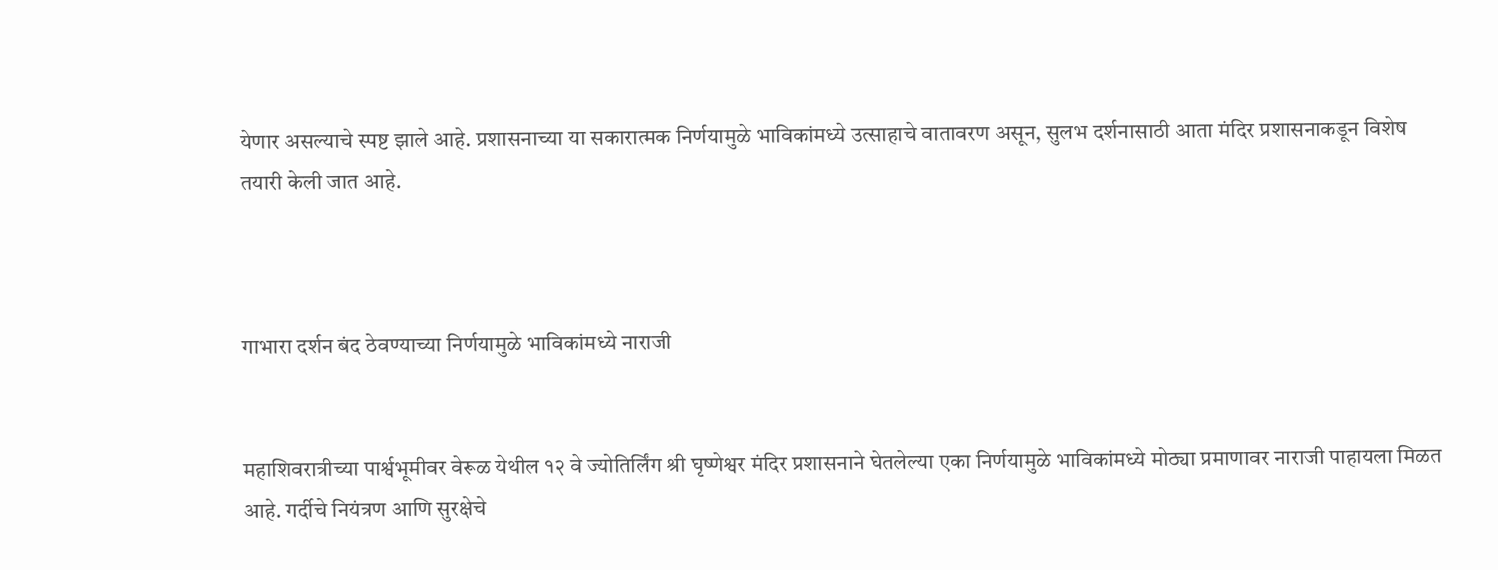येणार असल्याचे स्पष्ट झाले आहे. प्रशासनाच्या या सकारात्मक निर्णयामुळे भाविकांमध्ये उत्साहाचे वातावरण असून, सुलभ दर्शनासाठी आता मंदिर प्रशासनाकडून विशेष तयारी केली जात आहे.



गाभारा दर्शन बंद ठेवण्याच्या निर्णयामुळे भाविकांमध्ये नाराजी


महाशिवरात्रीच्या पार्श्वभूमीवर वेरूळ येथील १२ वे ज्योतिर्लिंग श्री घृष्णेश्वर मंदिर प्रशासनाने घेतलेल्या एका निर्णयामुळे भाविकांमध्ये मोठ्या प्रमाणावर नाराजी पाहायला मिळत आहे. गर्दीचे नियंत्रण आणि सुरक्षेचे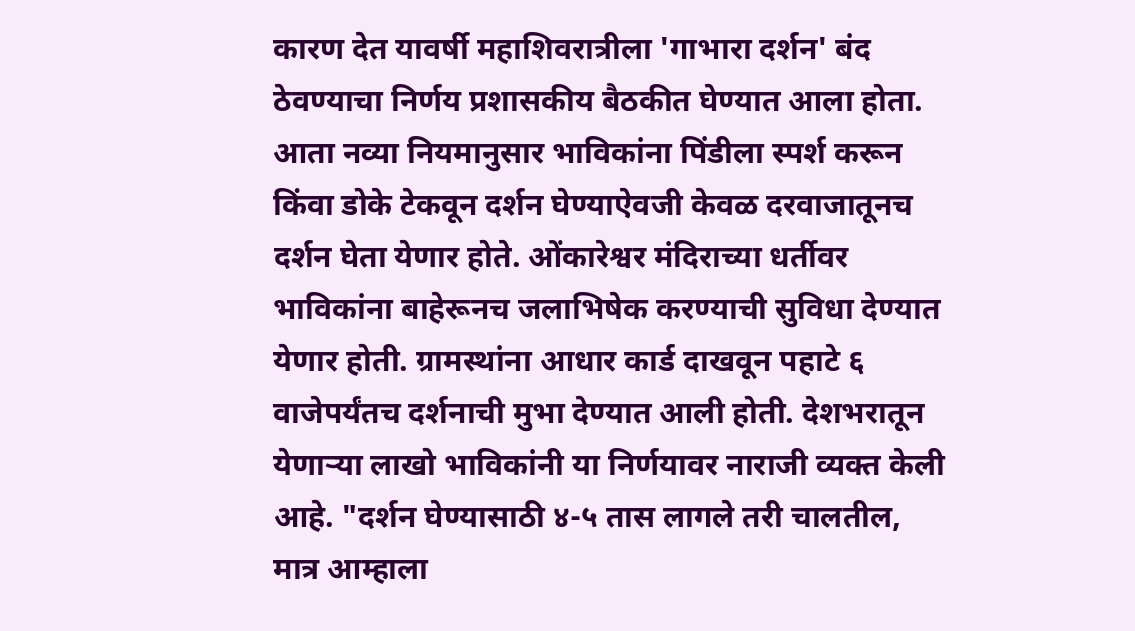कारण देत यावर्षी महाशिवरात्रीला 'गाभारा दर्शन' बंद ठेवण्याचा निर्णय प्रशासकीय बैठकीत घेण्यात आला होता. आता नव्या नियमानुसार भाविकांना पिंडीला स्पर्श करून किंवा डोके टेकवून दर्शन घेण्याऐवजी केवळ दरवाजातूनच दर्शन घेता येणार होते. ओंकारेश्वर मंदिराच्या धर्तीवर भाविकांना बाहेरूनच जलाभिषेक करण्याची सुविधा देण्यात येणार होती. ग्रामस्थांना आधार कार्ड दाखवून पहाटे ६ वाजेपर्यंतच दर्शनाची मुभा देण्यात आली होती. देशभरातून येणाऱ्या लाखो भाविकांनी या निर्णयावर नाराजी व्यक्त केली आहे. "दर्शन घेण्यासाठी ४-५ तास लागले तरी चालतील, मात्र आम्हाला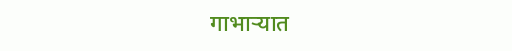गाभाऱ्यात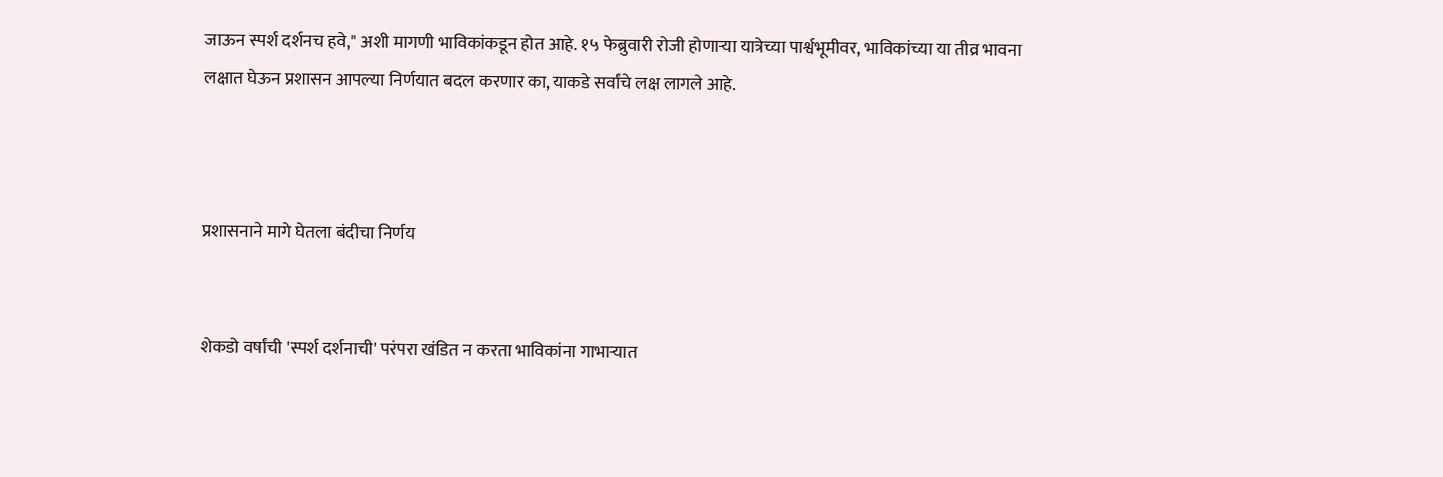जाऊन स्पर्श दर्शनच हवे," अशी मागणी भाविकांकडून होत आहे. १५ फेब्रुवारी रोजी होणाऱ्या यात्रेच्या पार्श्वभूमीवर, भाविकांच्या या तीव्र भावना लक्षात घेऊन प्रशासन आपल्या निर्णयात बदल करणार का, याकडे सर्वांचे लक्ष लागले आहे.



प्रशासनाने मागे घेतला बंदीचा निर्णय


शेकडो वर्षांची 'स्पर्श दर्शनाची' परंपरा खंडित न करता भाविकांना गाभाऱ्यात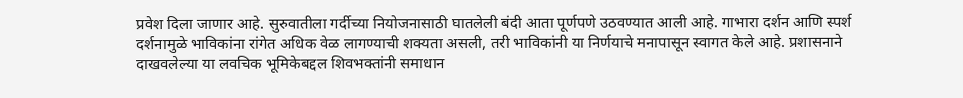प्रवेश दिला जाणार आहे. सुरुवातीला गर्दीच्या नियोजनासाठी घातलेली बंदी आता पूर्णपणे उठवण्यात आली आहे. गाभारा दर्शन आणि स्पर्श दर्शनामुळे भाविकांना रांगेत अधिक वेळ लागण्याची शक्यता असली, तरी भाविकांनी या निर्णयाचे मनापासून स्वागत केले आहे. प्रशासनाने दाखवलेल्या या लवचिक भूमिकेबद्दल शिवभक्तांनी समाधान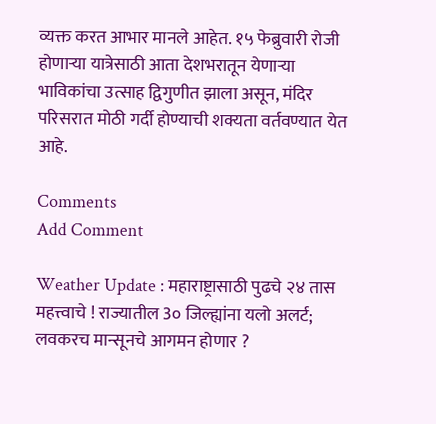व्यक्त करत आभार मानले आहेत. १५ फेब्रुवारी रोजी होणाऱ्या यात्रेसाठी आता देशभरातून येणाऱ्या भाविकांचा उत्साह द्विगुणीत झाला असून, मंदिर परिसरात मोठी गर्दी होण्याची शक्यता वर्तवण्यात येत आहे.

Comments
Add Comment

Weather Update : महाराष्ट्रासाठी पुढचे २४ तास महत्त्वाचे ! राज्यातील 3० जिल्ह्यांना यलो अलर्ट; लवकरच मान्सूनचे आगमन होणार ?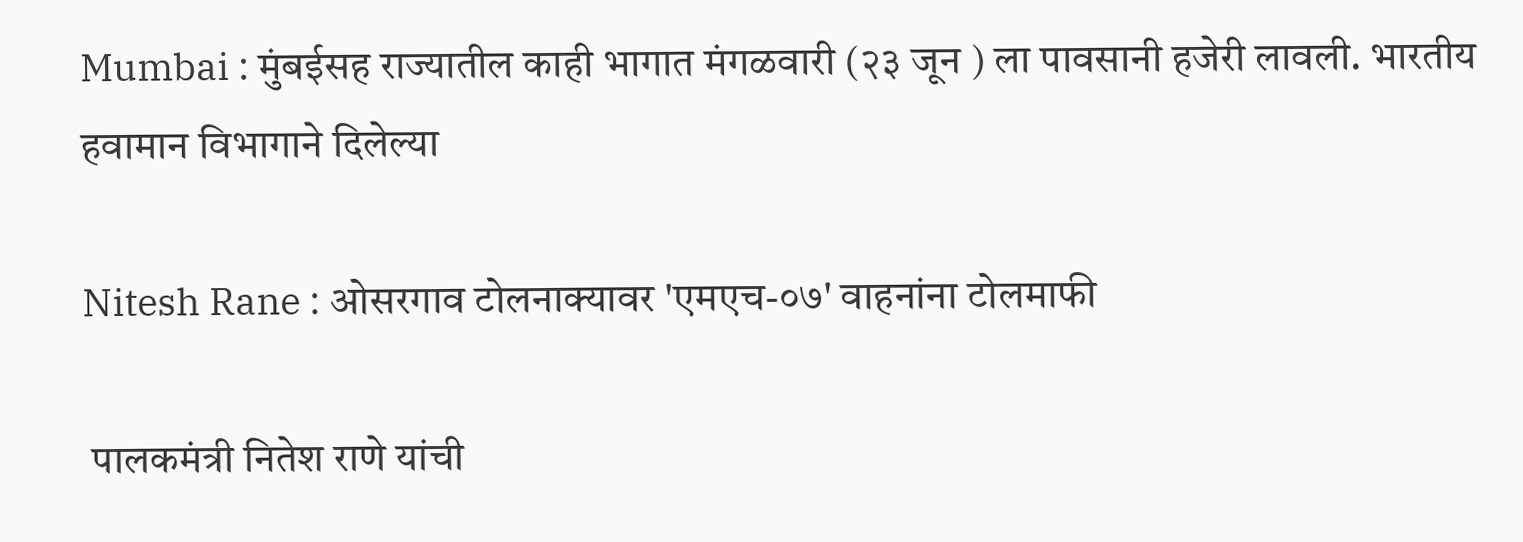Mumbai : मुंबईसह राज्यातील काही भागात मंगळवारी (२३ जून ) ला पावसानी हजेरी लावली. भारतीय हवामान विभागाने दिलेल्या

Nitesh Rane : ओसरगाव टोलनाक्यावर 'एमएच-०७' वाहनांना टोलमाफी

 पालकमंत्री नितेश राणे यांची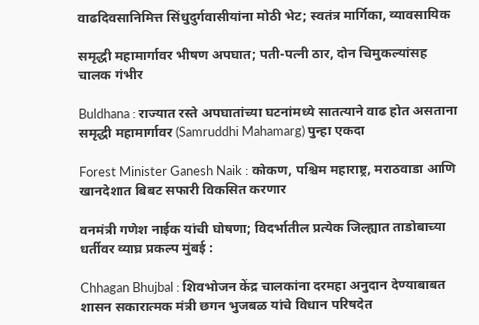वाढदिवसानिमित्त सिंधुदुर्गवासीयांना मोठी भेट; स्वतंत्र मार्गिका, व्यावसायिक

समृद्धी महामार्गावर भीषण अपघात; पती-पत्नी ठार, दोन चिमुकल्यांसह चालक गंभीर

Buldhana : राज्यात रस्ते अपघातांच्या घटनांमध्ये सातत्याने वाढ होत असताना समृद्धी महामार्गावर (Samruddhi Mahamarg) पुन्हा एकदा

Forest Minister Ganesh Naik : कोकण, पश्चिम महाराष्ट्र, मराठवाडा आणि खानदेशात बिबट सफारी विकसित करणार

वनमंत्री गणेश नाईक यांची घोषणा; विदर्भातील प्रत्येक जिल्ह्यात ताडोबाच्या धर्तीवर व्याघ्र प्रकल्प मुंबई :

Chhagan Bhujbal : शिवभोजन केंद्र चालकांना दरमहा अनुदान देण्याबाबत शासन सकारात्मक मंत्री छगन भुजबळ यांचे विधान परिषदेत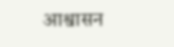आश्वासन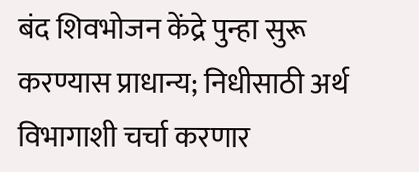बंद शिवभोजन केंद्रे पुन्हा सुरू करण्यास प्राधान्य; निधीसाठी अर्थ विभागाशी चर्चा करणार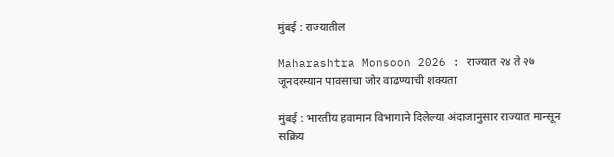मुंबई : राज्यातील

Maharashtra Monsoon 2026 : राज्यात २४ ते २७ जूनदरम्यान पावसाचा जोर वाढण्याची शक्यता

मुंबई : भारतीय हवामान विभागाने दिलेल्या अंदाजानुसार राज्यात मान्सून सक्रिय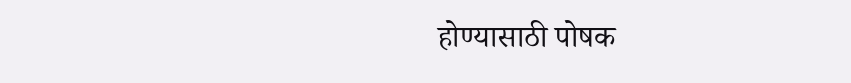होण्यासाठी पोषक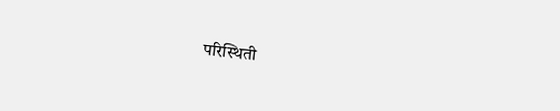परिस्थिती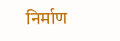निर्माण